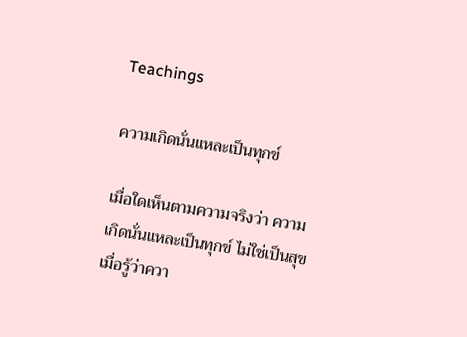Teachings

ความเกิดนั่นแหละเป็นทุกข์

เมื่อใดเห็นตามความจริงว่า ความเกิดนั่นแหละเป็นทุกข์ ไม่ใช่เป็นสุข เมื่อรู้ว่าควา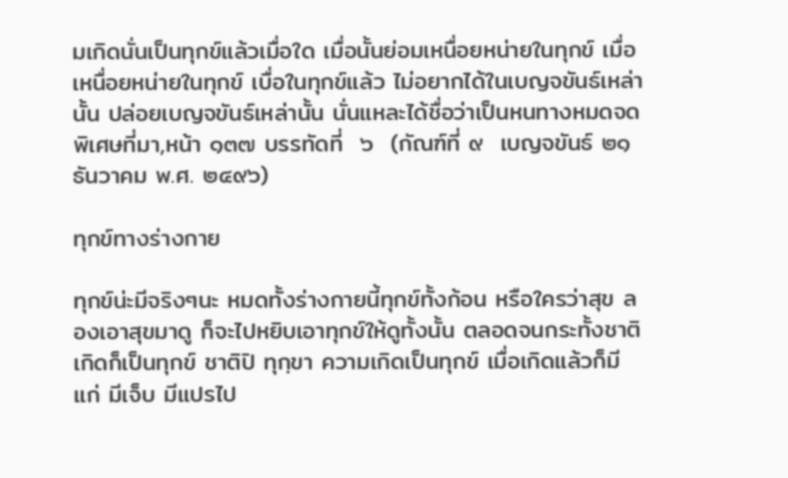มเกิดนั่นเป็นทุกข์แล้วเมื่อใด เมื่อนั้นย่อมเหนื่อยหน่ายในทุกข์ เมื่อเหนื่อยหน่ายในทุกข์ เบื่อในทุกข์แล้ว ไม่อยากได้ในเบญจขันธ์เหล่านั้น ปล่อยเบญจขันธ์เหล่านั้น นั่นแหละได้ชื่อว่าเป็นหนทางหมดจดพิเศษที่มา,หน้า ๑๓๗ บรรทัดที่  ๖  (กัณฑ์ที่ ๙  เบญจขันธ์ ๒๑ ธันวาคม พ.ศ. ๒๔๙๖)

ทุกข์ทางร่างกาย

ทุกข์น่ะมีจริงๆนะ หมดทั้งร่างกายนี้ทุกข์ทั้งก้อน หรือใครว่าสุข ลองเอาสุขมาดู ก็จะไปหยิบเอาทุกข์ให้ดูทั้งนั้น ตลอดจนกระทั้งชาติ เกิดก็เป็นทุกข์ ชาติปิ ทุกฺขา ความเกิดเป็นทุกข์ เมื่อเกิดแล้วก็มีแก่ มีเจ็บ มีแปรไป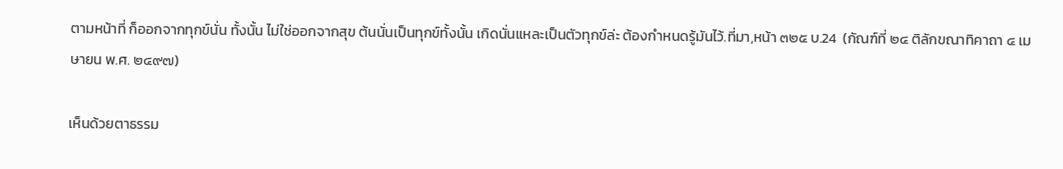ตามหน้าที่ ก็ออกจากทุกข์นั่น ทั้งนั้น ไม่ใช่ออกจากสุข ต้นนั่นเป็นทุกข์ทั้งนั้น เกิดนั่นแหละเป็นตัวทุกข์ล่ะ ต้องกำหนดรู้มันไว้.ที่มา,หน้า ๓๒๕ บ.24  (กัณฑ์ที่ ๒๔ ติลักขณาทิคาถา ๔ เมษายน พ.ศ. ๒๔๙๗)

เห็นด้วยตาธรรม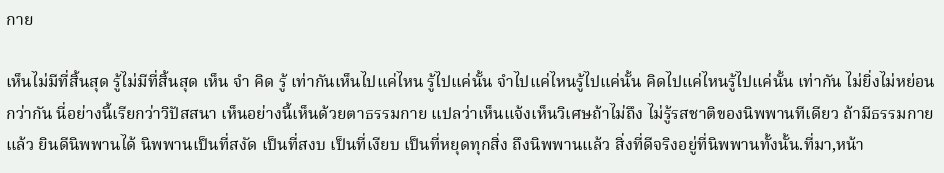กาย

เห็นไม่มีที่สิ้นสุด รู้ไม่มีที่สิ้นสุด เห็น จำ คิด รู้ เท่ากันเห็นไปแค่ไหน รู้ไปแค่นั้น จำไปแค่ไหนรู้ไปแค่นั้น คิดไปแค่ไหนรู้ไปแค่นั้น เท่ากัน ไม่ยิ่งไม่หย่อนกว่ากัน นี่อย่างนี้เรียกว่าวิปัสสนา เห็นอย่างนี้เห็นด้วยตาธรรมกาย แปลว่าเห็นแจ้งเห็นวิเศษถ้าไม่ถึง ไม่รู้รสชาติของนิพพานทีเดียว ถ้ามีธรรมกายแล้ว ยินดีนิพพานได้ นิพพานเป็นที่สงัด เป็นที่สงบ เป็นที่เงียบ เป็นที่หยุดทุกสิ่ง ถึงนิพพานแล้ว สิ่งที่ดีจริงอยู่ที่นิพพานทั้งนั้น.ที่มา,หน้า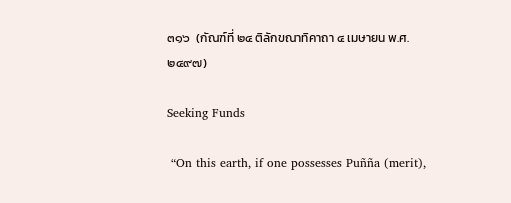๓๑๖  (กัณฑ์ที่ ๒๔ ติลักขณาทิคาถา ๔ เมษายน พ.ศ. ๒๔๙๗)

Seeking Funds

 “On this earth, if one possesses Puñña (merit),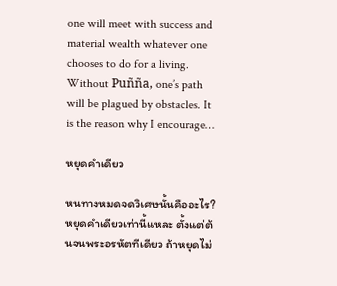one will meet with success and material wealth whatever one chooses to do for a living. Without Puñña, one’s path will be plagued by obstacles. It is the reason why I encourage…

หยุดคำเดียว

หนทางหมดจดวิเศษนั้นคืออะไร?  หยุดคำเดียวเท่านี้แหละ ตั้งแต่ต้นจนพระอรหัตทีเดียว ถ้าหยุดไม่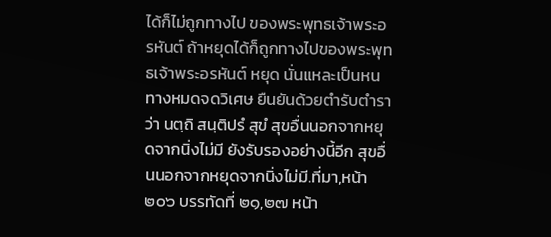ได้ก็ไม่ถูกทางไป ของพระพุทธเจ้าพระอรหันต์ ถ้าหยุดได้ก็ถูกทางไปของพระพุทธเจ้าพระอรหันต์ หยุด นั่นแหละเป็นหนทางหมดจดวิเศษ ยืนยันด้วยตำรับตำราว่า นตฺถิ สนฺติปรํ สุขํ สุขอื่นนอกจากหยุดจากนิ่งไม่มี ยังรับรองอย่างนี้อีก สุขอื่นนอกจากหยุดจากนิ่งไม่มี.ที่มา,หน้า ๒๐๖ บรรทัดที่ ๒๑,๒๗ หน้า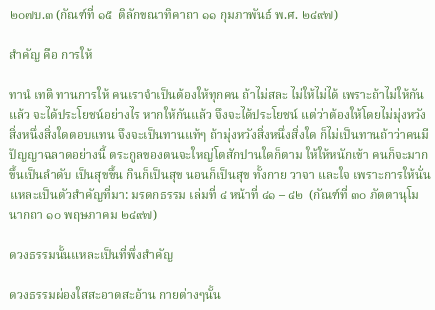๒๐๗บ.๓ (กัณฑ์ที่ ๑๕  ติลักขณาทิคาถา ๑๑ กุมภาพันธ์ พ.ศ. ๒๔๙๗)

สำคัญ คือ การให้

ทานํ เทติ ทานการให้ คนเราจำเป็นต้องให้ทุกคน ถ้าไม่สละ ไม่ให้ไม่ได้ เพราะถ้าไม่ให้กันแล้ว จะได้ประโยชน์อย่างไร หากให้กันแล้ว จึงจะได้ประโยชน์ แต่ว่าต้องให้โดยไม่มุ่งหวังสิ่งหนึ่งสิ่งใดตอบแทน จึงจะเป็นทานแท้ๆ ถ้ามุ่งหวังสิ่งหนึ่งสิ่งใด ก็ไม่เป็นทานถ้าว่าคนมีปัญญาฉลาดอย่างนี้ ตระกูลของตนจะใหญ่โตสักปานใดก็ตาม ให้ให้หนักเข้า คนก็จะมากขึ้นเป็นลำดับ เป็นสุขขึ้น กินก็เป็นสุข นอนก็เป็นสุข ทั้งกาย วาจา และใจ เพราะการให้นั่นแหละเป็นตัวสำคัญที่มา: มรดกธรรม เล่มที่ ๔ หน้าที่ ๔๑ – ๔๒  (กัณฑ์ที่ ๓๐ ภัตตานุโมนากถา ๑๐ พฤษภาคม ๒๔๙๗)

ดวงธรรมนั้นแหละเป็นที่พึ่งสำคัญ

ดวงธรรมผ่องใสสะอาดสะอ้าน กายต่างๆนั้น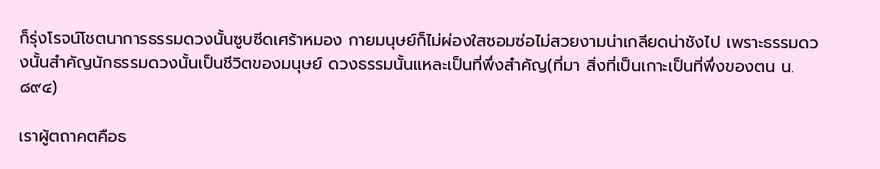ก็รุ่งโรจน์โชตนาการธรรมดวงนั้นซูบซีดเศร้าหมอง กายมนุษย์ก็ไม่ผ่องใสซอมซ่อไม่สวยงามน่าเกลียดน่าชังไป เพราะธรรมดวงนั้นสำคัญนักธรรมดวงนั้นเป็นชีวิตของมนุษย์ ดวงธรรมนั้นแหละเป็นที่พึ่งสำคัญ(ที่มา สิ่งที่เป็นเกาะเป็นที่พึ่งของตน น.๘๙๔)

เราผู้ตถาคตคือธ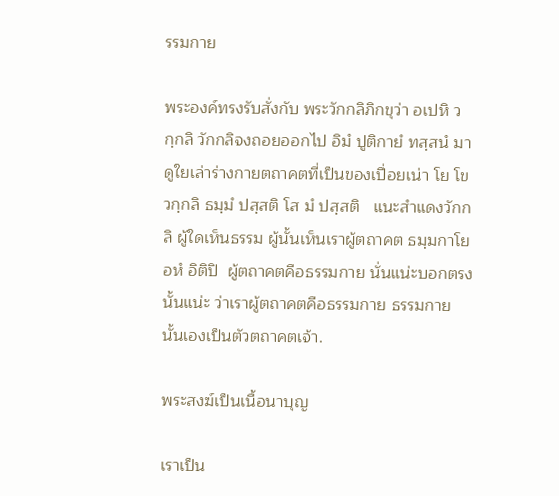รรมกาย

พระองค์ทรงรับสั่งกับ พระวักกลิภิกขุว่า อเปหิ วกฺกลิ วักกลิจงถอยออกไป อิมํ ปูติกายํ ทสฺสนํ มาดูใยเล่าร่างกายตถาคตที่เป็นของเปื่อยเน่า โย โข วกฺกลิ ธมฺมํ ปสฺสติ โส มํ ปสฺสติ   แนะสำแดงวักกลิ ผู้ใดเห็นธรรม ผู้นั้นเห็นเราผู้ตถาคต ธมฺมกาโย อหํ อิติปิ  ผู้ตถาคตคือธรรมกาย นั่นแน่ะบอกตรงนั้นแน่ะ ว่าเราผู้ตถาคตคือธรรมกาย ธรรมกายนั้นเองเป็นตัวตถาคตเจ้า.

พระสงฆ์เป็นเนื้อนาบุญ

เราเป็น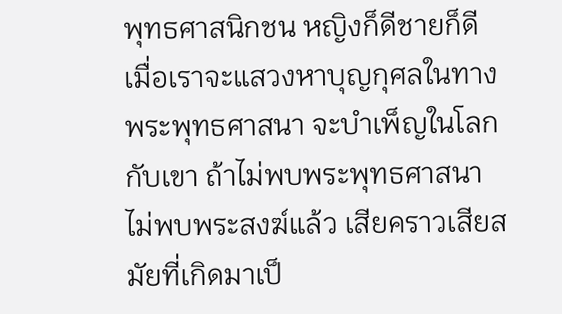พุทธศาสนิกชน หญิงก็ดีชายก็ดี เมื่อเราจะแสวงหาบุญกุศลในทางพระพุทธศาสนา จะบำเพ็ญในโลกกับเขา ถ้าไม่พบพระพุทธศาสนาไม่พบพระสงฆ์แล้ว เสียคราวเสียสมัยที่เกิดมาเป็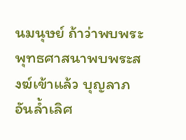นมนุษย์ ถ้าว่าพบพระพุทธศาสนาพบพระสงฆ์เข้าแล้ว บุญลาภอันล้ำเลิศ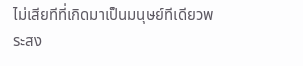ไม่เสียทีที่เกิดมาเป็นมนุษย์ทีเดียวพระสง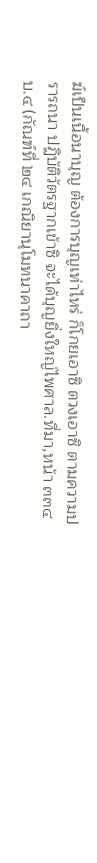ฆ์เป็นเนื้อนาบุญ ต้องการบุญเท่าไหร่ ก็โกยเอาซิ ตวงเอาซิ ตามความปรารถนา ปฏิบัติวัตรฐากเข้าซิ จะได้บุญยิ่งใหญ่ไพศาล.ที่มา,หน้า ๓๓๔ บ.๔ (กัณฑ์ที่ ๒๔ เกณิยานุโมทนาคาถา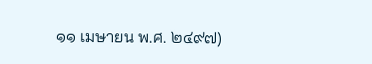๑๑ เมษายน พ.ศ. ๒๔๙๗)